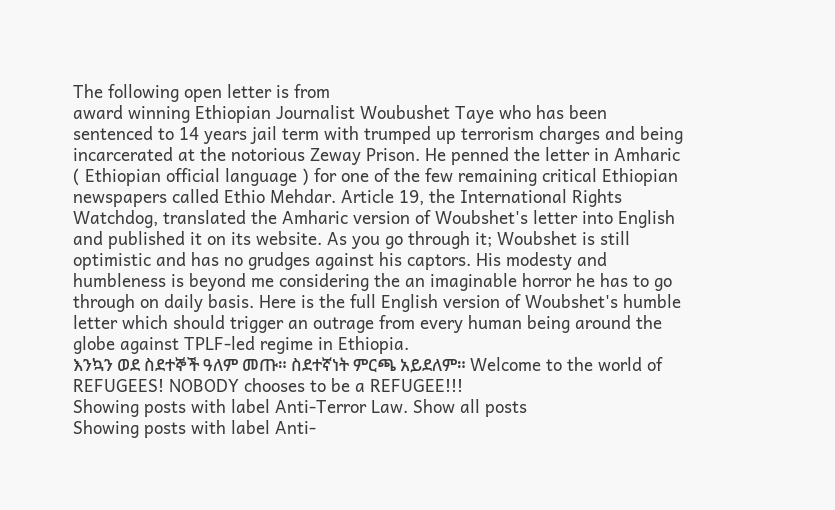The following open letter is from
award winning Ethiopian Journalist Woubushet Taye who has been sentenced to 14 years jail term with trumped up terrorism charges and being incarcerated at the notorious Zeway Prison. He penned the letter in Amharic ( Ethiopian official language ) for one of the few remaining critical Ethiopian newspapers called Ethio Mehdar. Article 19, the International Rights Watchdog, translated the Amharic version of Woubshet's letter into English and published it on its website. As you go through it; Woubshet is still optimistic and has no grudges against his captors. His modesty and humbleness is beyond me considering the an imaginable horror he has to go through on daily basis. Here is the full English version of Woubshet's humble letter which should trigger an outrage from every human being around the globe against TPLF-led regime in Ethiopia.
እንኳን ወደ ስደተኞች ዓለም መጡ። ስደተኛነት ምርጫ አይደለም። Welcome to the world of REFUGEES! NOBODY chooses to be a REFUGEE!!!
Showing posts with label Anti-Terror Law. Show all posts
Showing posts with label Anti-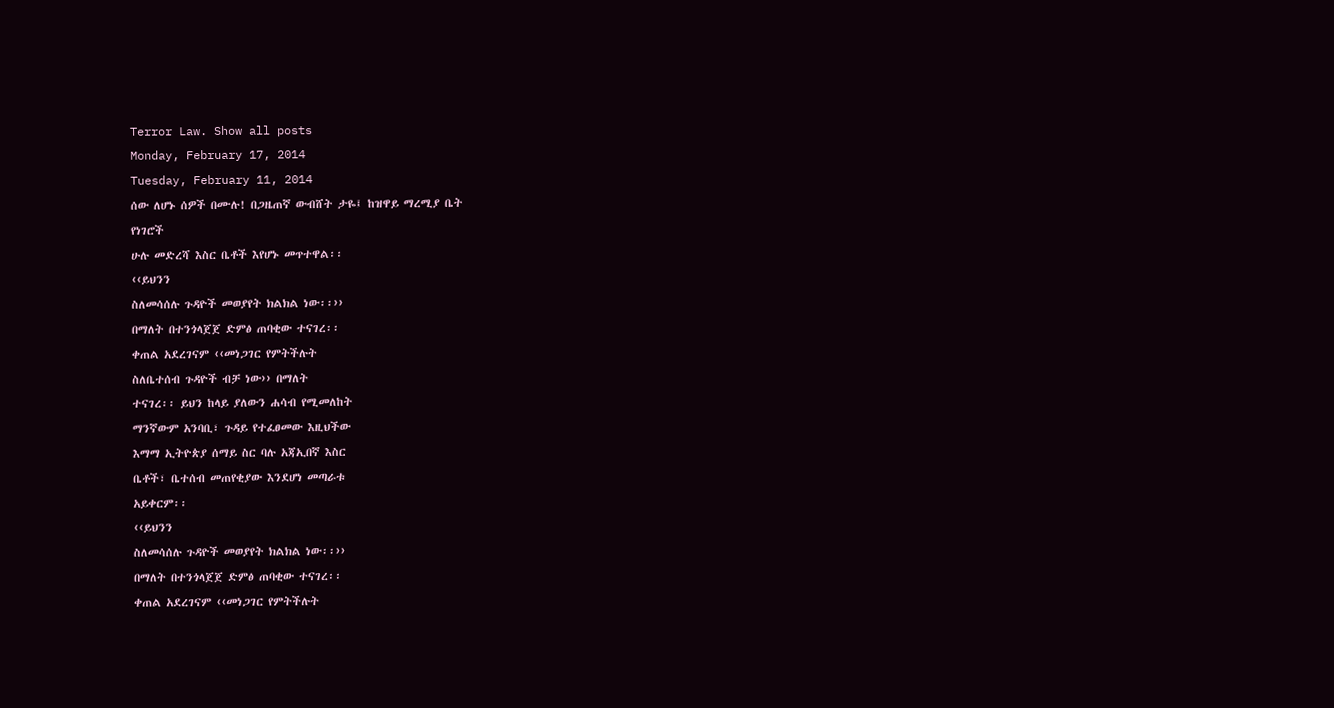Terror Law. Show all posts
Monday, February 17, 2014
Tuesday, February 11, 2014
ሰው ለሆኑ ሰዎች በሙሉ! በጋዜጠኛ ውብሸት ታዬ፤ ከዝዋይ ማረሚያ ቤት
የነገሮች
ሁሉ መድረሻ እስር ቤቶች እየሆኑ መጥተዋል፡፡
‹‹ይህንን
ስለመሳሰሉ ጉዳዮች መወያየት ክልክል ነው፡፡››
በማለት በተንጎላጀጀ ድምፅ ጠባቂው ተናገረ፡፡
ቀጠል አደረገናም ‹‹መነጋገር የምትችሉት
ስለቤተሰብ ጉዳዮች ብቻ ነው›› በማለት
ተናገረ፡፡ ይህን ከላይ ያለውን ሐሳብ የሚመለከት
ማንኛውም አንባቢ፣ ጉዳይ የተፈፀመው እዚህችው
እማማ ኢትዮጵያ ሰማይ ስር ባሉ አጃኢበኛ እስር
ቤቶች፣ ቤተሰብ መጠየቂያው እንደሆነ መጣራቱ
አይቀርም፡፡
‹‹ይህንን
ስለመሳሰሉ ጉዳዮች መወያየት ክልክል ነው፡፡››
በማለት በተንጎላጀጀ ድምፅ ጠባቂው ተናገረ፡፡
ቀጠል አደረገናም ‹‹መነጋገር የምትችሉት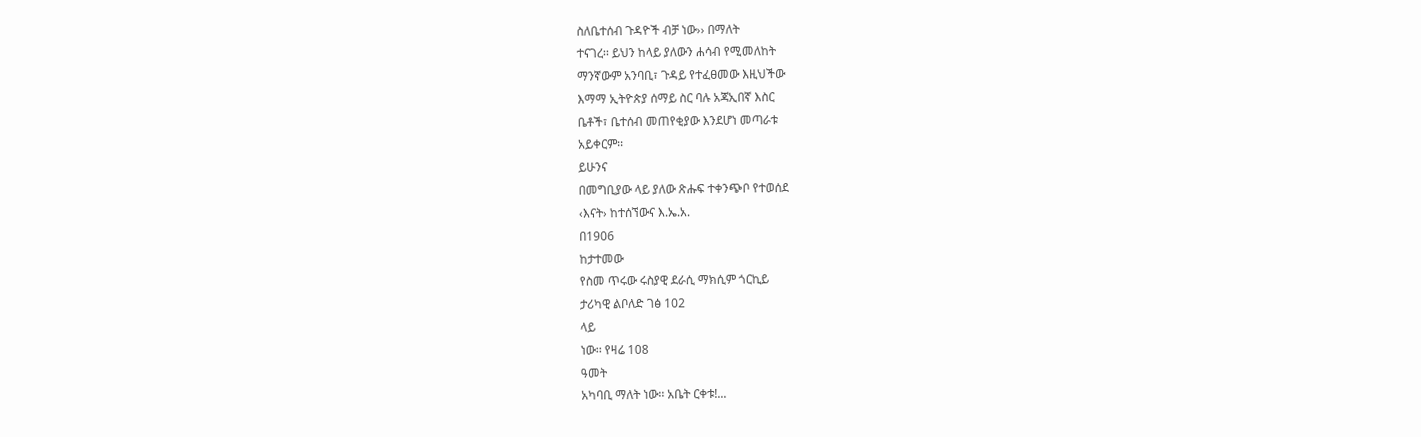ስለቤተሰብ ጉዳዮች ብቻ ነው›› በማለት
ተናገረ፡፡ ይህን ከላይ ያለውን ሐሳብ የሚመለከት
ማንኛውም አንባቢ፣ ጉዳይ የተፈፀመው እዚህችው
እማማ ኢትዮጵያ ሰማይ ስር ባሉ አጃኢበኛ እስር
ቤቶች፣ ቤተሰብ መጠየቂያው እንደሆነ መጣራቱ
አይቀርም፡፡
ይሁንና
በመግቢያው ላይ ያለው ጽሑፍ ተቀንጭቦ የተወሰደ
‹እናት› ከተሰኘውና እ.ኤ.አ.
በ1906
ከታተመው
የስመ ጥሩው ሩስያዊ ደራሲ ማክሲም ጎርኪይ
ታሪካዊ ልቦለድ ገፅ 102
ላይ
ነው፡፡ የዛሬ 108
ዓመት
አካባቢ ማለት ነው፡፡ አቤት ርቀቱ!...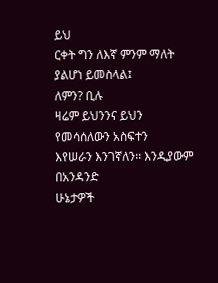ይህ
ርቀት ግን ለእኛ ምንም ማለት ያልሆነ ይመስላል፤
ለምን? ቢሉ
ዛሬም ይህንንና ይህን የመሳሰለውን አስፍተን
እየሠራን እንገኛለን፡፡ እንዲያውም በአንዳንድ
ሁኔታዎች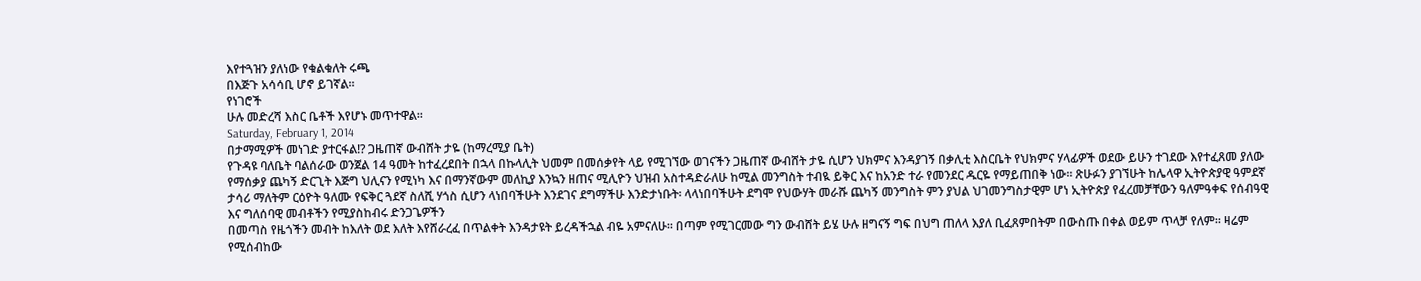እየተጓዝን ያለነው የቁልቁለት ሩጫ
በእጅጉ አሳሳቢ ሆኖ ይገኛል፡፡
የነገሮች
ሁሉ መድረሻ እስር ቤቶች እየሆኑ መጥተዋል፡፡
Saturday, February 1, 2014
በታማሚዎች መነገድ ያተርፋል!? ጋዜጠኛ ውብሸት ታዬ (ከማረሚያ ቤት)
የጉዳዩ ባለቤት ባልሰራው ወንጀል 14 ዓመት ከተፈረደበት በኋላ በኩላሊት ህመም በመሰቃየት ላይ የሚገኘው ወገናችን ጋዜጠኛ ውብሸት ታዬ ሲሆን ህክምና እንዳያገኝ በቃሊቲ እስርቤት የህክምና ሃላፊዎች ወደው ይሁን ተገደው እየተፈጸመ ያለው የማሰቃያ ጨካኝ ድርጊት እጅግ ህሊናን የሚነካ እና በማንኛውም መለኪያ እንኳን ዘጠና ሚሊዮን ህዝብ አስተዳድራለሁ ከሚል መንግስት ተብዪ ይቅር እና ከአንድ ተራ የመንደር ዱርዬ የማይጠበቅ ነው። ጽሁፉን ያገኘሁት ከሌላዋ ኢትዮጵያዊ ዓምደኛ ታሳሪ ማለትም ርዕዮት ዓለሙ የፍቅር ጓደኛ ስለሺ ሃጎስ ሲሆን ላነበባችሁት እንደገና ደግማችሁ እንድታነቡት፡ ላላነበባችሁት ደግሞ የህውሃት መራሹ ጨካኝ መንግስት ምን ያህል ህገመንግስታዊም ሆነ ኢትዮጵያ የፈረመቻቸውን ዓለምዓቀፍ የሰብዓዊ እና ግለሰባዊ መብቶችን የሚያስከብሩ ድንጋጌዎችን
በመጣስ የዜጎችን መብት ከእለት ወደ እለት እየሸራረፈ በጥልቀት እንዳታዩት ይረዳችኋል ብዬ አምናለሁ። በጣም የሚገርመው ግን ውብሸት ይሄ ሁሉ ዘግናኝ ግፍ በህግ ጠለላ እያለ ቢፈጸምበትም በውስጡ በቀል ወይም ጥላቻ የለም። ዛሬም የሚሰብከው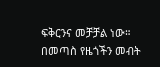ፍቅርንና መቻቻል ነው።
በመጣስ የዜጎችን መብት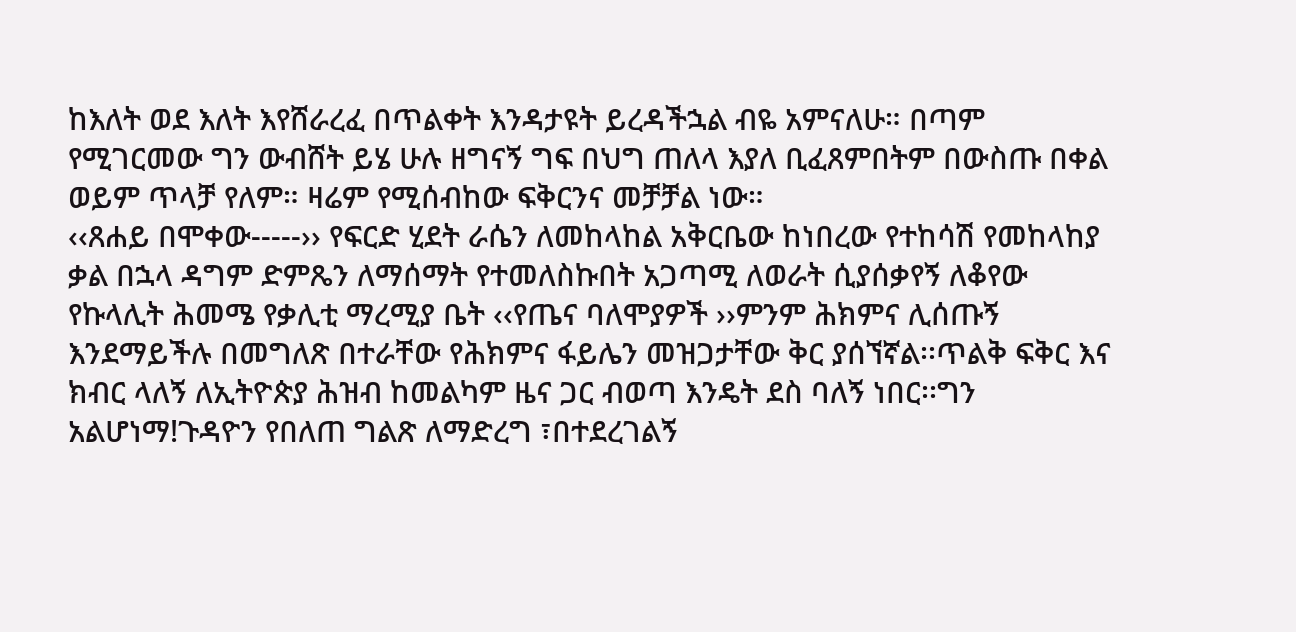ከእለት ወደ እለት እየሸራረፈ በጥልቀት እንዳታዩት ይረዳችኋል ብዬ አምናለሁ። በጣም የሚገርመው ግን ውብሸት ይሄ ሁሉ ዘግናኝ ግፍ በህግ ጠለላ እያለ ቢፈጸምበትም በውስጡ በቀል ወይም ጥላቻ የለም። ዛሬም የሚሰብከው ፍቅርንና መቻቻል ነው።
‹‹ጸሐይ በሞቀው-----›› የፍርድ ሂደት ራሴን ለመከላከል አቅርቤው ከነበረው የተከሳሽ የመከላከያ ቃል በኋላ ዳግም ድምጼን ለማሰማት የተመለስኩበት አጋጣሚ ለወራት ሲያሰቃየኝ ለቆየው የኩላሊት ሕመሜ የቃሊቲ ማረሚያ ቤት ‹‹የጤና ባለሞያዎች ››ምንም ሕክምና ሊሰጡኝ እንደማይችሉ በመግለጽ በተራቸው የሕክምና ፋይሌን መዝጋታቸው ቅር ያሰኘኛል፡፡ጥልቅ ፍቅር እና ክብር ላለኝ ለኢትዮጵያ ሕዝብ ከመልካም ዜና ጋር ብወጣ እንዴት ደስ ባለኝ ነበር፡፡ግን አልሆነማ!ጉዳዮን የበለጠ ግልጽ ለማድረግ ፣በተደረገልኝ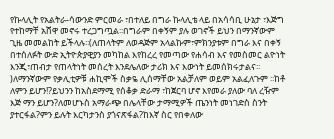የኩላሊት የአልትራ-ሳውንድ ምርመራ ፣በተለይ በግራ ኩላሊቴ ላይ በአሳሳቢ ሁኔታ ፣እጅግ የተከማቸ አሸዋ መኖሩ ተረጋግጧል፡፡በግራም በቀኝም ያሉ ወገኖች ይህን በማንኛውም ጊዜ መመልከት ይችላሉ፡፡(ለጠላትም ለወዳጅም አላልኩም፣ምክንያቱም በግራ እና በቀኝ በተሰለፉት ውድ ኢትዮጵያዊያን መካከል እየከረረ የመጣው የሐሳብ እና የመስመር ልዮነት እንጂ፣ጠብታ የጠላትነት መሰረት እንደሌለው ታሪክ እና እውነት ይመሰክሩታልና፡፡)ለማንኛውም የቃሊቲዎቹ ሐኪሞች ስቃዬ ሊሰማቸው አልቻለም ወይም አልፈለጉም ፡፡ከቶ ለምን ይሆን!?ይህንን ከአስደማሚ የሰቆቃ ድራማ ፣ከጀርባ ሆኖ እየመራ ያለው ባለ ረዥም እጅ ማን ይሆን?ለመሆኑስ አማራጭ በሌላቸው ታማሚዎች ጤንነት መነገድስ ስንት ያተርፋል?ምን ይሉት እርካታንስ ያጎናጽፋል?ከእኛ ስር የበቀለው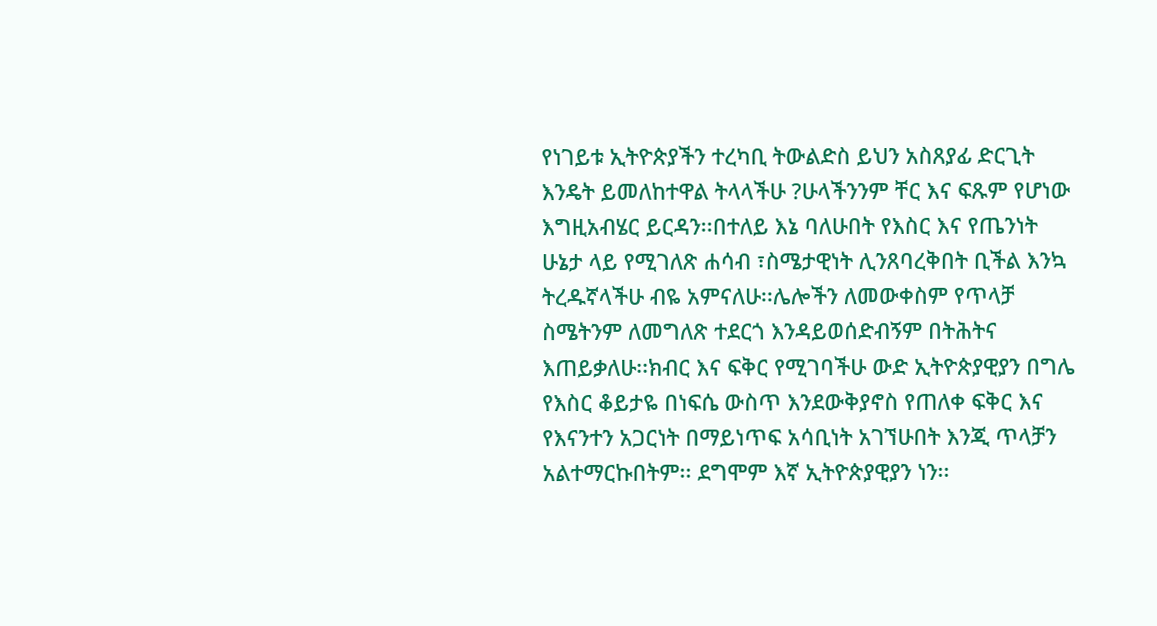የነገይቱ ኢትዮጵያችን ተረካቢ ትውልድስ ይህን አስጸያፊ ድርጊት እንዴት ይመለከተዋል ትላላችሁ ?ሁላችንንም ቸር እና ፍጹም የሆነው እግዚአብሄር ይርዳን፡፡በተለይ እኔ ባለሁበት የእስር እና የጤንነት ሁኔታ ላይ የሚገለጽ ሐሳብ ፣ስሜታዊነት ሊንጸባረቅበት ቢችል እንኳ ትረዱኛላችሁ ብዬ አምናለሁ፡፡ሌሎችን ለመውቀስም የጥላቻ ስሜትንም ለመግለጽ ተደርጎ እንዳይወሰድብኝም በትሕትና እጠይቃለሁ፡፡ክብር እና ፍቅር የሚገባችሁ ውድ ኢትዮጵያዊያን በግሌ የእስር ቆይታዬ በነፍሴ ውስጥ እንደውቅያኖስ የጠለቀ ፍቅር እና የእናንተን አጋርነት በማይነጥፍ አሳቢነት አገኘሁበት እንጂ ጥላቻን አልተማርኩበትም፡፡ ደግሞም እኛ ኢትዮጵያዊያን ነን፡፡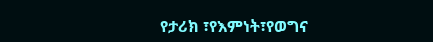የታሪክ ፣የእምነት፣የወግና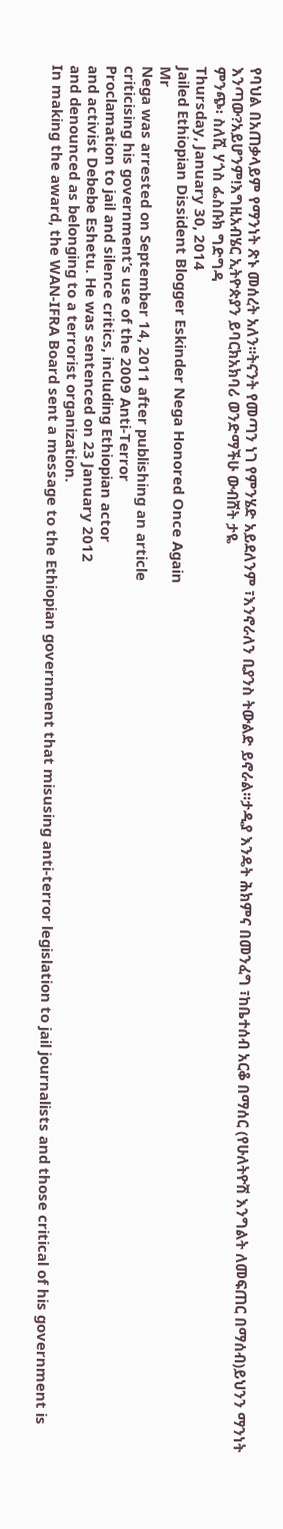የባህል በአጠቃላይም የማንነት ጽኑ መሰረት አለን፡፡ትናንት የመጣን ነገ የምንሄድ አይደለንም ፣እንኖራለን ቢያንስ ትውልድ ይኖራል፡፡ታዲያ እንዴት ሕክምና በመንፈግ ፣ከቤተሰብ አርቆ በማሰር (የሁለትዮሽ እንግልት ለመፍጠር በማሰብ)ይህንን ማንነት እንጣው?አይሆንም!እግዚአብሄር ኢትዮጵያን ይባርክአክባሪ ወንድማችሁ ውብሸት ታዬ
ምንጭ፡ ስለሺ ሃጎስ ፌስቡክ ግድግዳ
Thursday, January 30, 2014
Jailed Ethiopian Dissident Blogger Eskinder Nega Honored Once Again
Mr
Nega was arrested on September 14, 2011 after publishing an article
criticising his government’s use of the 2009 Anti-Terror
Proclamation to jail and silence critics, including Ethiopian actor
and activist Debebe Eshetu. He was sentenced on 23 January 2012
and denounced as belonging to a terrorist organization.
In making the award, the WAN-IFRA Board sent a message to the Ethiopian government that misusing anti-terror legislation to jail journalists and those critical of his government is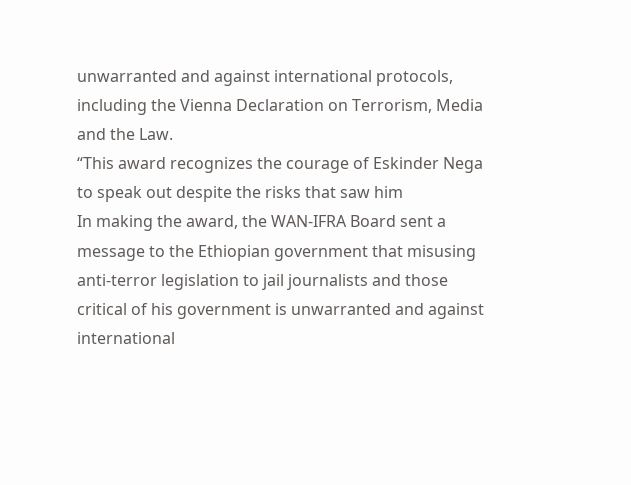unwarranted and against international protocols, including the Vienna Declaration on Terrorism, Media and the Law.
“This award recognizes the courage of Eskinder Nega to speak out despite the risks that saw him
In making the award, the WAN-IFRA Board sent a message to the Ethiopian government that misusing anti-terror legislation to jail journalists and those critical of his government is unwarranted and against international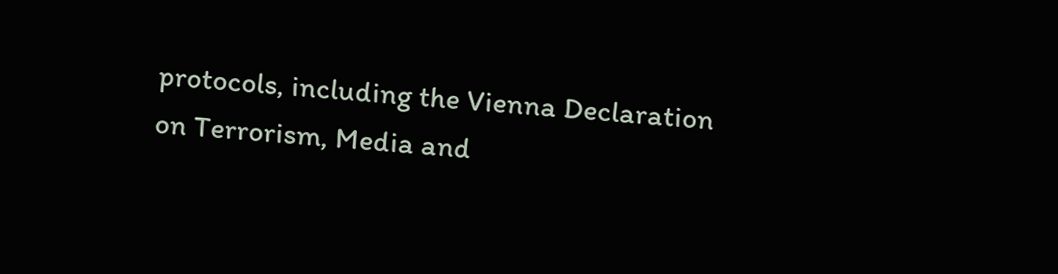protocols, including the Vienna Declaration on Terrorism, Media and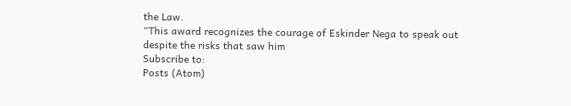the Law.
“This award recognizes the courage of Eskinder Nega to speak out despite the risks that saw him
Subscribe to:
Posts (Atom)